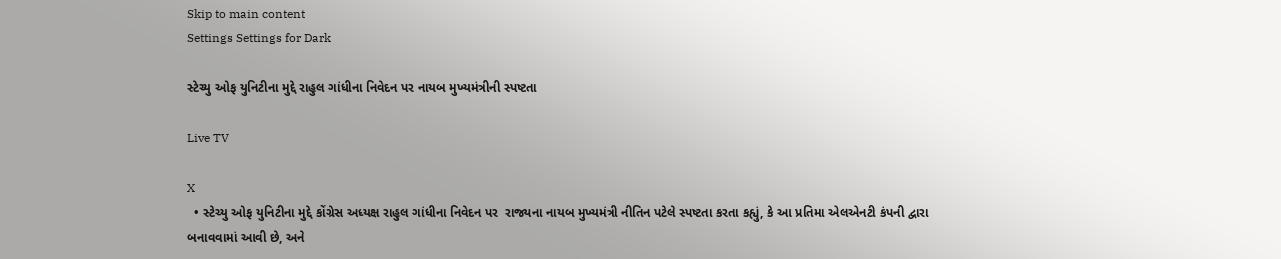Skip to main content
Settings Settings for Dark

સ્ટેચ્યુ ઓફ યુનિટીના મુદ્દે રાહુલ ગાંધીના નિવેદન પર નાયબ મુખ્યમંત્રીની સ્પષ્ટતા

Live TV

X
  • સ્ટેચ્યુ ઓફ યુનિટીના મુદ્દે કોંગ્રેસ અધ્યક્ષ રાહુલ ગાંધીના નિવેદન પર  રાજ્યના નાયબ મુખ્યમંત્રી નીતિન પટેલે સ્પષ્ટતા કરતા કહ્યું, કે આ પ્રતિમા એલએનટી કંપની દ્વારા બનાવવામાં આવી છે, અને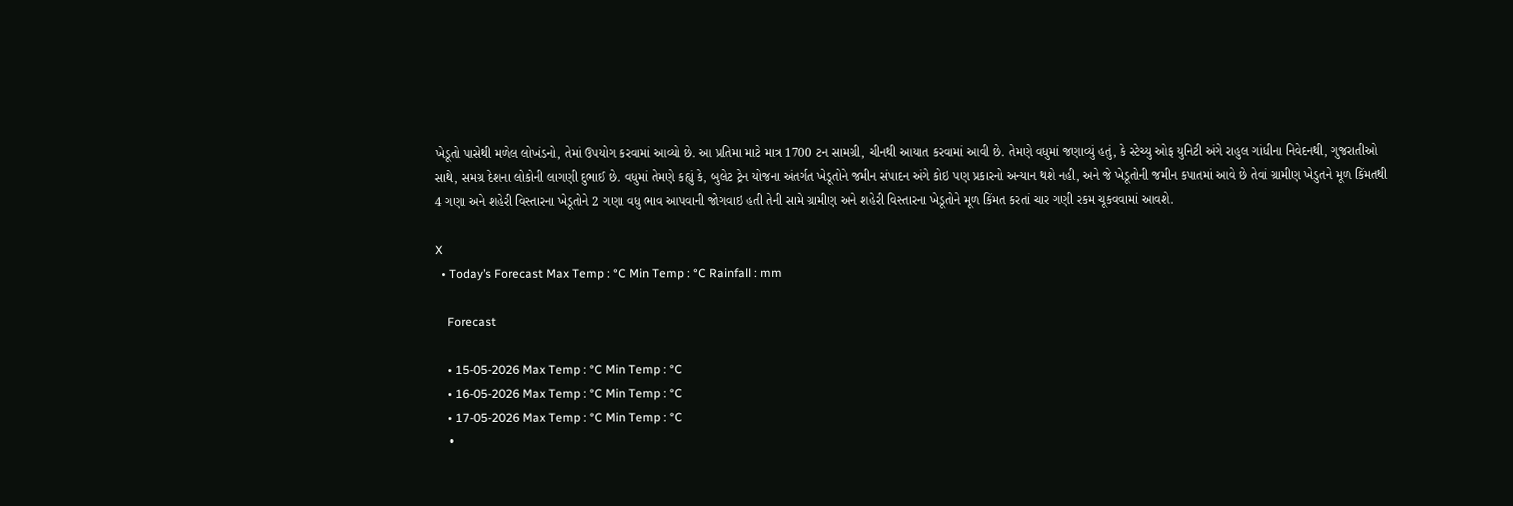ખેડૂતો પાસેથી મળેલ લોખંડનો, તેમાં ઉપયોગ કરવામાં આવ્યો છે. આ પ્રતિમા માટે માત્ર 1700 ટન સામગ્રી, ચીનથી આયાત કરવામાં આવી છે. તેમણે વધુમાં જણાવ્યું હતું, કે સ્ટેચ્યુ ઓફ યુનિટી અંગે રાહુલ ગાંધીના નિવેદનથી, ગુજરાતીઓ સાથે, સમગ્ર દેશના લોકોની લાગણી દુભાઈ છે. વધુમાં તેમણે કહ્યું કે, બુલેટ ટ્રેન યોજના અંતર્ગત ખેડૂતોને જમીન સંપાદન અંગે કોઇ પણ પ્રકારનો અન્યાન થશે નહી, અને જે ખેડૂતોની જમીન કપાતમાં આવે છે તેવાં ગ્રામીણ ખેડુતને મૂળ કિંમતથી 4 ગણા અને શહેરી વિસ્તારના ખેડૂતોને 2 ગણા વધુ ભાવ આપવાની જોગવાઇ હતી તેની સામે ગ્રામીણ અને શહેરી વિસ્તારના ખેડૂતોને મૂળ કિંમત કરતાં ચાર ગણી રકમ ચૂકવવામાં આવશે.

X
  • Today’s Forecast Max Temp : °C Min Temp : °C Rainfall : mm

    Forecast

    • 15-05-2026 Max Temp : °C Min Temp : °C
    • 16-05-2026 Max Temp : °C Min Temp : °C
    • 17-05-2026 Max Temp : °C Min Temp : °C
    •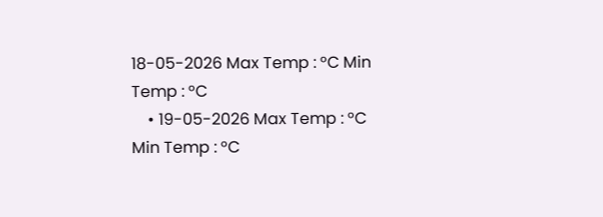18-05-2026 Max Temp : °C Min Temp : °C
    • 19-05-2026 Max Temp : °C Min Temp : °C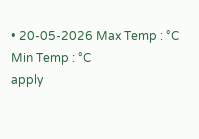• 20-05-2026 Max Temp : °C Min Temp : °C
apply